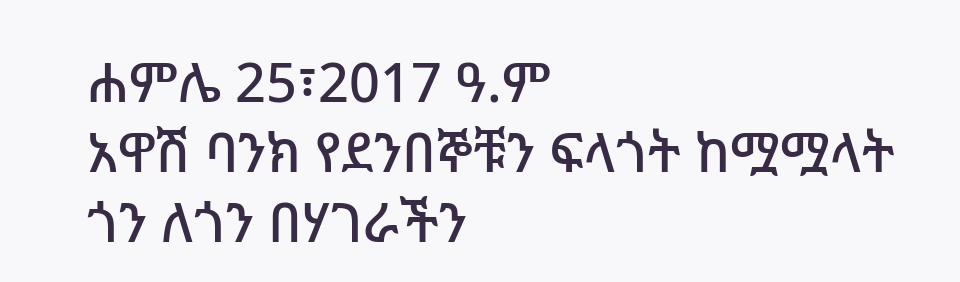ሐምሌ 25፣2017 ዓ.ም
አዋሽ ባንክ የደንበኞቹን ፍላጎት ከሟሟላት ጎን ለጎን በሃገራችን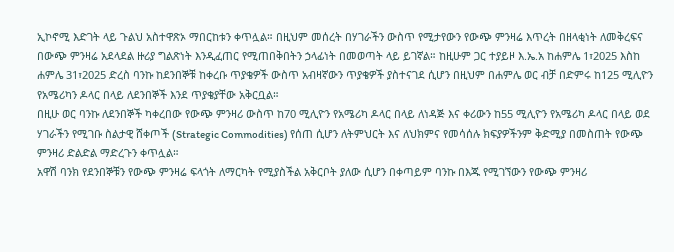ኢኮኖሚ እድገት ላይ ጉልህ አስተዋጽኦ ማበርከቱን ቀጥሏል። በዚህም መሰረት በሃገራችን ውስጥ የሚታየውን የውጭ ምንዛሬ እጥረት በዘላቂነት ለመቅረፍና በውጭ ምንዛሬ አደላደል ዙሪያ ግልጽነት እንዲፈጠር የሚጠበቅበትን ኃላፊነት በመወጣት ላይ ይገኛል። ከዚሁም ጋር ተያይዞ እ.ኤ.አ ከሐምሌ 1፣2025 እስከ ሐምሌ 31፣2025 ድረስ ባንኩ ከደንበኞቹ ከቀረቡ ጥያቄዎች ውስጥ አብዛኛውን ጥያቄዎች ያስተናገደ ሲሆን በዚህም በሐምሌ ወር ብቻ በድምሩ ከ125 ሚሊዮን የአሜሪካን ዶላር በላይ ለደንበኞች እንደ ጥያቄያቸው አቅርቧል።
በዚሁ ወር ባንኩ ለደንበኞች ካቀረበው የውጭ ምንዛሪ ውስጥ ከ70 ሚሊዮን የአሜሪካ ዶላር በላይ ለነዳጅ እና ቀሪውን ከ55 ሚሊዮን የአሜሪካ ዶላር በላይ ወደ ሃገራችን የሚገቡ ስልታዊ ሸቀጦች (Strategic Commodities) የሰጠ ሲሆን ለትምህርት እና ለህክምና የመሳሰሉ ክፍያዎችንም ቅድሚያ በመስጠት የውጭ ምንዛሪ ድልድል ማድረጉን ቀጥሏል።
አዋሽ ባንክ የደንበኞቹን የውጭ ምንዛሬ ፍላጎት ለማርካት የሚያስችል አቅርቦት ያለው ሲሆን በቀጣይም ባንኩ በእጁ የሚገኘውን የውጭ ምንዛሪ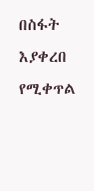በስፋት እያቀረበ የሚቀጥል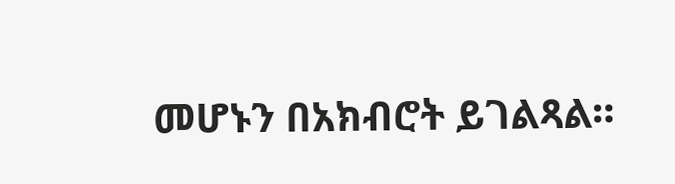መሆኑን በአክብሮት ይገልጻል።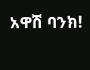አዋሽ ባንክ!